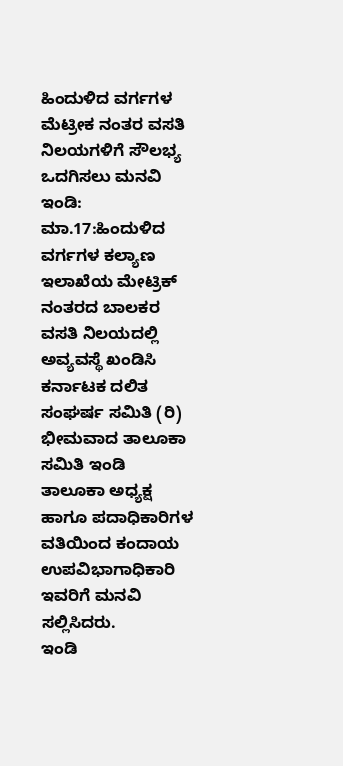ಹಿಂದುಳಿದ ವರ್ಗಗಳ ಮೆಟ್ರೀಕ ನಂತರ ವಸತಿ ನಿಲಯಗಳಿಗೆ ಸೌಲಭ್ಯ ಒದಗಿಸಲು ಮನವಿ
ಇಂಡಿ: ಮಾ.17:ಹಿಂದುಳಿದ ವರ್ಗಗಳ ಕಲ್ಯಾಣ ಇಲಾಖೆಯ ಮೇಟ್ರಿಕ್ ನಂತರದ ಬಾಲಕರ ವಸತಿ ನಿಲಯದಲ್ಲಿ ಅವ್ಯವಸ್ಥೆ ಖಂಡಿಸಿ ಕರ್ನಾಟಕ ದಲಿತ ಸಂಘರ್ಷ ಸಮಿತಿ (ರಿ) ಭೀಮವಾದ ತಾಲೂಕಾ ಸಮಿತಿ ಇಂಡಿ ತಾಲೂಕಾ ಅಧ್ಯಕ್ಷ ಹಾಗೂ ಪದಾಧಿಕಾರಿಗಳ ವತಿಯಿಂದ ಕಂದಾಯ ಉಪವಿಭಾಗಾಧಿಕಾರಿ ಇವರಿಗೆ ಮನವಿ ಸಲ್ಲಿಸಿದರು.
ಇಂಡಿ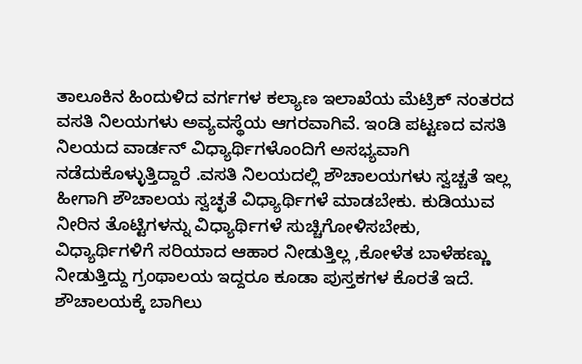ತಾಲೂಕಿನ ಹಿಂದುಳಿದ ವರ್ಗಗಳ ಕಲ್ಯಾಣ ಇಲಾಖೆಯ ಮೆಟ್ರಿಕ್ ನಂತರದ ವಸತಿ ನಿಲಯಗಳು ಅವ್ಯವಸ್ಥೆಯ ಆಗರವಾಗಿವೆ. ಇಂಡಿ ಪಟ್ಟಣದ ವಸತಿ ನಿಲಯದ ವಾರ್ಡನ್ ವಿಧ್ಯಾರ್ಥಿಗಳೊಂದಿಗೆ ಅಸಭ್ಯವಾಗಿ ನಡೆದುಕೊಳ್ಳುತ್ತಿದ್ದಾರೆ .ವಸತಿ ನಿಲಯದಲ್ಲಿ ಶೌಚಾಲಯಗಳು ಸ್ವಚ್ಚತೆ ಇಲ್ಲ ಹೀಗಾಗಿ ಶೌಚಾಲಯ ಸ್ವಚ್ಛತೆ ವಿಧ್ಯಾರ್ಥಿಗಳೆ ಮಾಡಬೇಕು. ಕುಡಿಯುವ ನೀರಿನ ತೊಟ್ಟಿಗಳನ್ನು ವಿಧ್ಯಾರ್ಥಿಗಳೆ ಸುಚ್ಚಿಗೋಳಿಸಬೇಕು, ವಿಧ್ಯಾರ್ಥಿಗಳಿಗೆ ಸರಿಯಾದ ಆಹಾರ ನೀಡುತ್ತಿಲ್ಲ ,ಕೋಳೆತ ಬಾಳೆಹಣ್ಣು ನೀಡುತ್ತಿದ್ದು ಗ್ರಂಥಾಲಯ ಇದ್ದರೂ ಕೂಡಾ ಪುಸ್ತಕಗಳ ಕೊರತೆ ಇದೆ. ಶೌಚಾಲಯಕ್ಕೆ ಬಾಗಿಲು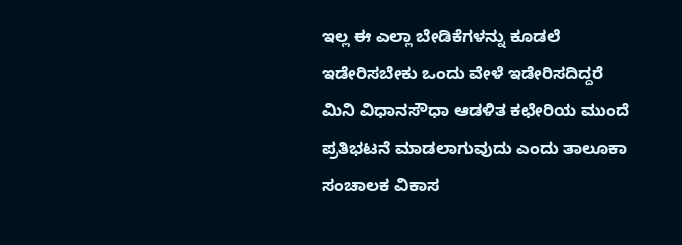ಇಲ್ಲ ಈ ಎಲ್ಲಾ ಬೇಡಿಕೆಗಳನ್ನು ಕೂಡಲೆ ಇಡೇರಿಸಬೇಕು ಒಂದು ವೇಳೆ ಇಡೇರಿಸದಿದ್ದರೆ ಮಿನಿ ವಿಧಾನಸೌಧಾ ಆಡಳಿತ ಕಛೇರಿಯ ಮುಂದೆ ಪ್ರತಿಭಟನೆ ಮಾಡಲಾಗುವುದು ಎಂದು ತಾಲೂಕಾ ಸಂಚಾಲಕ ವಿಕಾಸ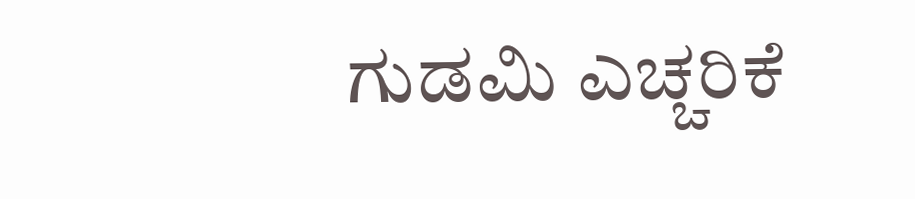ಗುಡಮಿ ಎಚ್ಚರಿಕೆ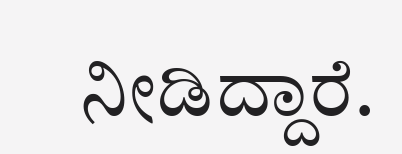ನೀಡಿದ್ದಾರೆ.